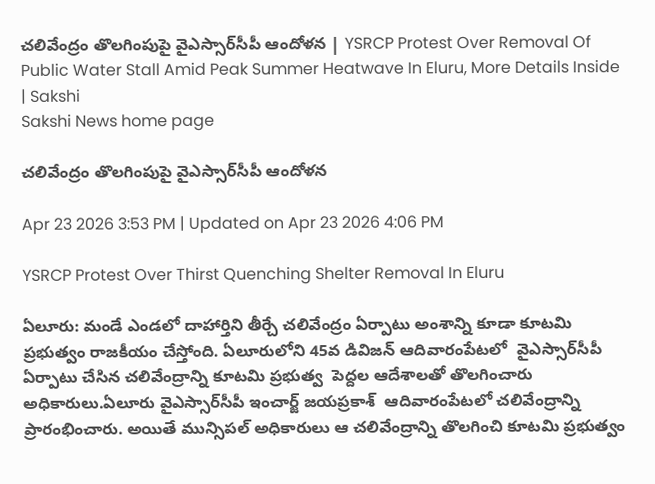చలివేంద్రం తొలగింపుపై వైఎస్సార్‌సీపీ ఆందోళన | YSRCP Protest Over Removal Of Public Water Stall Amid Peak Summer Heatwave In Eluru, More Details Inside | Sakshi
Sakshi News home page

చలివేంద్రం తొలగింపుపై వైఎస్సార్‌సీపీ ఆందోళన

Apr 23 2026 3:53 PM | Updated on Apr 23 2026 4:06 PM

YSRCP Protest Over Thirst Quenching Shelter Removal In Eluru

ఏలూరు: మండే ఎండలో దాహార్తిని తీర్చే చలివేంద్రం ఏర్పాటు అంశాన్ని కూడా కూటమి ప్రభుత్వం రాజకీయం చేస్తోంది. ఏలూరులోని 45వ డివిజన్ ఆదివారంపేటలో  వైఎస్సార్‌సీపీ ఏర్పాటు చేసిన చలివేంద్రాన్ని కూటమి ప్రభుత్వ  పెద్దల ఆదేశాలతో తొలగించారు అధికారులు.ఏలూరు వైఎస్సార్‌సీపీ ఇంచార్జ్‌ జయప్రకాశ్‌  ఆదివారంపేటలో చలివేంద్రాన్ని ప్రారంభించారు. అయితే మున్సిపల్‌ అధికారులు ఆ చలివేంద్రాన్ని తొలగించి కూటమి ప్రభుత్వం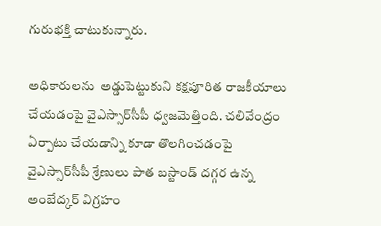గురుభక్తి చాటుకున్నారు.

అధికారులను  అడ్డుపెట్టుకుని కక్షపూరిత రాజకీయాలు చేయడంపై వైఎస్సార్‌సీపీ ధ్వజమెత్తింది. చలివేంద్రం ఏర్పాటు చేయడాన్ని కూడా తొలగించడంపై వైఎస్సార్‌సీపీ శ్రేణులు పాత బస్టాండ్‌ దగ్గర ఉన్న అంబేద్కర్‌ విగ్రహం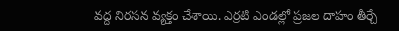వద్ద నిరసన వ్యక్తం చేశాయి. ఎర్రటి ఎండల్లో ప్రజల దాహం తీర్చే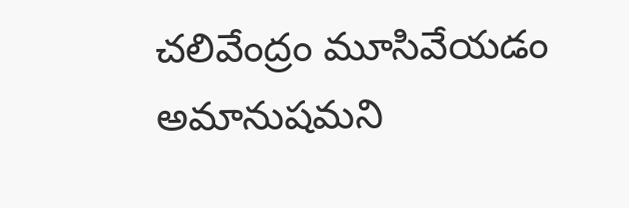చలివేంద్రం మూసివేయడం అమానుషమని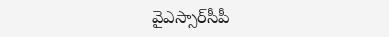వైఎస్సార్‌సీపీ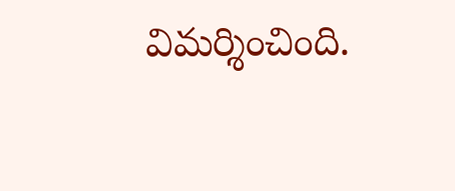విమర్శించింది.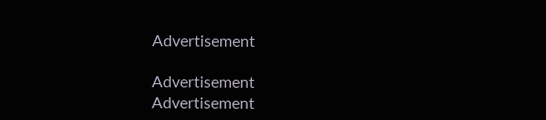Advertisement

Advertisement
Advertisement